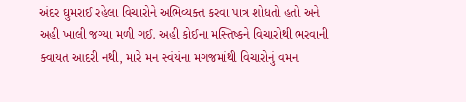અંદર ઘુમરાઈ રહેલા વિચારોને અભિવ્યક્ત કરવા પાત્ર શોધતો હતો અને અહી ખાલી જગ્યા મળી ગઈ. અહી કોઈના મસ્તિષ્કને વિચારોથી ભરવાની ક્વાયત આદરી નથી, મારે મન સ્વંયંના મગજમાંથી વિચારોનું વમન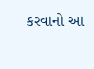કરવાનો આ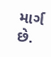માર્ગ છે.